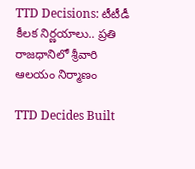TTD Decisions: టీటీడీ కీలక నిర్ణయాలు.. ప్రతి రాజధానిలో శ్రీవారి ఆలయం నిర్మాణం

TTD Decides Built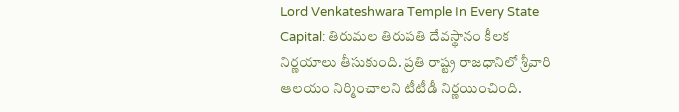Lord Venkateshwara Temple In Every State Capital: తిరుమల తిరుపతి దేవస్థానం కీలక నిర్ణయాలు తీసుకుంది. ప్రతి రాష్ట్ర రాజధానిలో శ్రీవారి ఆలయం నిర్మించాలని టీటీడీ నిర్ణయించింది.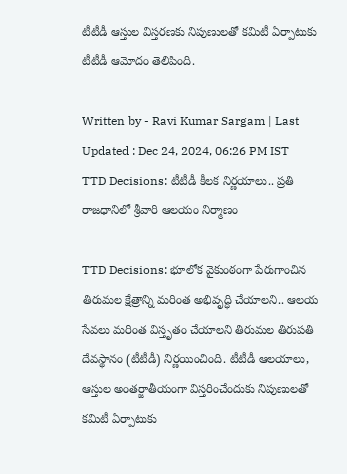టీటీడీ ఆస్తుల విస్తరణకు నిపుణులతో కమిటీ ఏర్పాటుకు టీటీడీ ఆమోదం తెలిపింది.

Written by - Ravi Kumar Sargam | Last Updated : Dec 24, 2024, 06:26 PM IST
TTD Decisions: టీటీడీ కీలక నిర్ణయాలు.. ప్రతి రాజధానిలో శ్రీవారి ఆలయం నిర్మాణం

TTD Decisions: భూలోక వైకుంఠంగా పేరుగాంచిన తిరుమల క్షేత్రాన్ని మరింత అభివృద్ధి చేయాలని.. ఆలయ సేవలు మరింత విస్తృతం చేయాలని తిరుమల తిరుపతి దేవస్థానం (టీటీడీ) నిర్ణయించింది. టీటీడీ ఆల‌యాలు, ఆస్తుల అంతర్జాతీయంగా విస్తరించేందుకు నిపుణుల‌తో క‌మిటీ ఏర్పాటుకు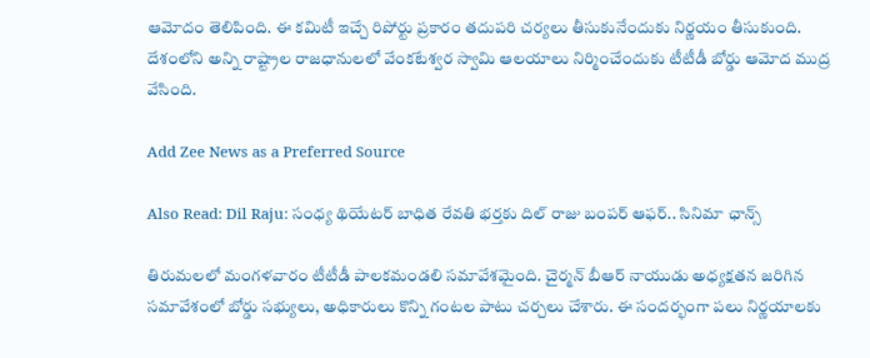ఆమోదం తెలిపింది. ఈ కమిటీ ఇచ్చే రిపోర్టు ప్రకారం తదుపరి చర్యలు తీసుకునేందుకు నిర్ణయం తీసుకుంది. దేశంలోని అన్ని రాష్ట్రాల రాజధానులలో వేంకటేశ్వర స్వామి ఆలయాలు నిర్మించేందుకు టీటీడీ బోర్డు ఆమోద ముద్ర వేసింది.

Add Zee News as a Preferred Source

Also Read: Dil Raju: సంధ్య థియేటర్‌ బాధిత రేవతి భర్తకు దిల్‌ రాజు బంపర్‌ ఆఫర్‌.. సినిమా ఛాన్స్‌

తిరుమలలో మంగళవారం టీటీడీ పాలకమండలి సమావేశమైంది. చైర్మన్‌ బీఆర్‌ నాయుడు అధ్యక్షతన జరిగిన సమావేశంలో బోర్డు సభ్యులు, అధికారులు కొన్ని గంటల పాటు చర్చలు చేశారు. ఈ సందర్భంగా పలు నిర్ణయాలకు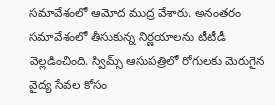సమావేశంలో ఆమోద ముద్ర వేశారు. అనంతరం సమావేశంలో తీసుకున్న నిర్ణయాలను టీటీడీ వెల్లడించింది. స్విమ్స్ ఆసుపత్రిలో రోగుల‌కు మెరుగైన‌ వైద్య సేవల కోసం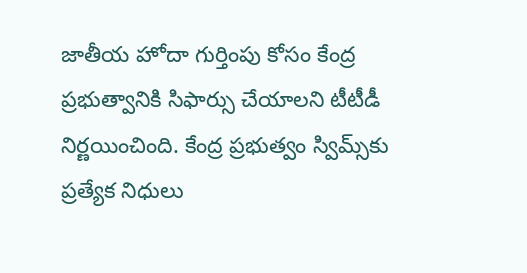జాతీయ హోదా గుర్తింపు కోసం కేంద్ర ప్రభుత్వానికి సిఫార్సు చేయాలని టీటీడీ నిర్ణయించింది. కేంద్ర ప్రభుత్వం స్విమ్స్‌కు ప్ర‌త్యేక నిధులు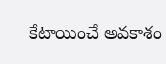కేటాయించే అవ‌కాశం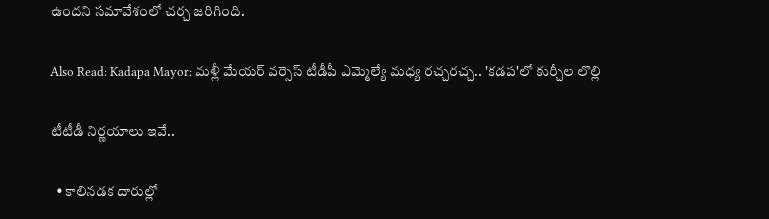ఉందని సమావేశంలో చర్చ జరిగింది.

Also Read: Kadapa Mayor: మళ్లీ మేయర్ వర్సెస్‌ టీడీపీ ఎమ్మెల్యే మధ్య రచ్చరచ్చ.. 'కడప'లో కుర్చీల లొల్లి

టీటీడీ నిర్ణయాలు ఇవే..

  • కాలిన‌డ‌క దారుల్లో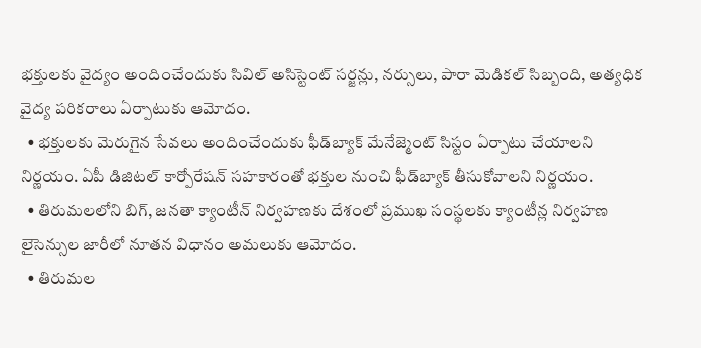భ‌క్తుల‌కు వైద్యం అందించేందుకు సివిల్ అసిస్టెంట్ స‌ర్జ‌న్లు, న‌ర్సులు, పారా మెడిక‌ల్ సిబ్బంది, అత్యధిక వైద్య పరికరాలు ఏర్పాటుకు ఆమోదం.
  • భక్తులకు మెరుగైన సేవలు అందించేందుకు ఫీడ్‌బ్యాక్ మేనేజ్మెంట్ సిస్టం ఏర్పాటు చేయాల‌ని నిర్ణ‌యం. ఏపీ డిజిటల్ కార్పోరేషన్ సహకారంతో భ‌క్తుల‌ నుంచి ఫీడ్‌బ్యాక్ తీసుకోవాలని నిర్ణయం.
  • తిరుమలలోని బిగ్, జనతా క్యాంటీన్‌ నిర్వహణకు దేశంలో ప్రముఖ సంస్థలకు క్యాంటీన్ల నిర్వహణ లైసెన్సుల జారీలో నూతన విధానం అమ‌లుకు ఆమోదం.
  • తిరుమల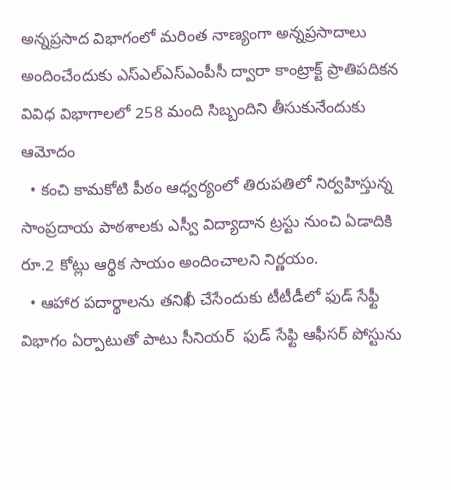అన్నప్రసాద విభాగంలో మరింత నాణ్యంగా అన్నప్రసాదాలు అందించేందుకు ఎస్‌ఎల్‌ఎస్‌ఎంపీసీ ద్వారా కాంట్రాక్ట్ ప్రాతిపదికన వివిధ విభాగాలలో 258 మంది సిబ్బందిని తీసుకునేందుకు ఆమోదం
  • కంచి కామకోటి పీఠం ఆధ్వర్యంలో తిరుపతిలో నిర్వహిస్తున్న సాంప్రదాయ పాఠశాలకు ఎస్వీ విద్యాదాన ట్రస్టు నుంచి ఏడాదికి రూ.2 కోట్లు ఆర్థిక సాయం అందించాలని నిర్ణయం.
  • ఆహార పదార్థాలను తనిఖీ చేసేందుకు టీటీడీలో ఫుడ్ సేఫ్టీ విభాగం ఏర్పాటుతో పాటు సీనియర్  ఫుడ్ సేఫ్టి ఆఫీస‌ర్‌ పోస్టును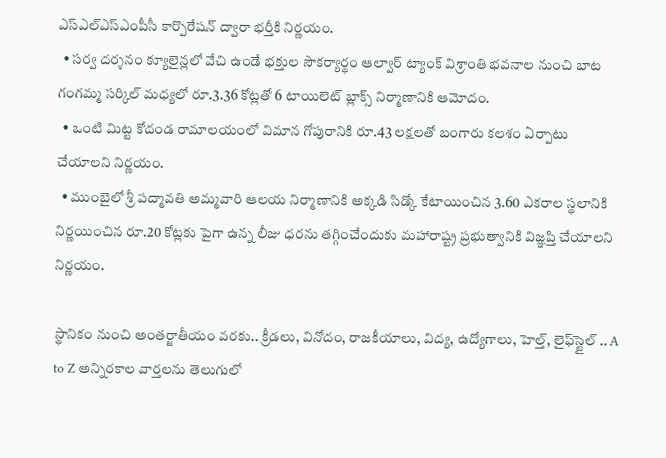ఎస్‌ఎల్‌ఎస్‌ఎంపీసీ కార్పొరేషన్ ద్వారా భర్తీకి నిర్ణయం.
  • సర్వ దర్శనం క్యూలైన్లలో వేచి ఉండే భక్తుల సౌకర్యార్థం ఆల్వార్ ట్యాంక్ విశ్రాంతి భ‌వ‌నాల నుంచి బాట గంగమ్మ సర్కిల్ మధ్యలో రూ.3.36 కోట్ల‌తో 6 టాయిలెట్ బ్లాక్స్ నిర్మాణానికి ఆమోదం.
  • ఒంటి మిట్ట కోదండ రామాలయంలో విమాన గోపురానికి రూ.43 ల‌క్ష‌ల‌తో బంగారు కలశం ఏర్పాటు చేయాలని నిర్ణయం.
  • ముంబైలో శ్రీ పద్మావతి అమ్మవారి ఆలయ నిర్మాణానికి అక్కడి సిడ్కో కేటాయించిన 3.60 ఎకరాల స్థలానికి నిర్ణ‌యించిన రూ.20 కోట్ల‌కు పైగా ఉన్న‌ లీజు ధరను తగ్గించేందుకు మ‌హారాష్ట్ర ప్ర‌భుత్వానికి విజ్ఞ‌ప్తి చేయాల‌ని నిర్ణ‌యం.

స్థానికం నుంచి అంతర్జాతీయం వరకు.. క్రీడలు, వినోదం, రాజకీయాలు, విద్య, ఉద్యోగాలు, హెల్త్, లైఫ్‌స్టైల్ .. A to Z అన్నిరకాల వార్తలను తెలుగులో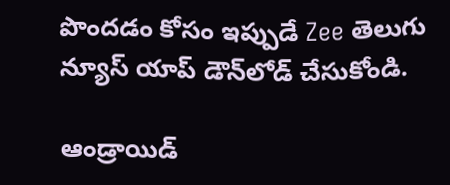పొందడం కోసం ఇప్పుడే Zee తెలుగు న్యూస్ యాప్ డౌన్‌లోడ్ చేసుకోండి.

ఆండ్రాయిడ్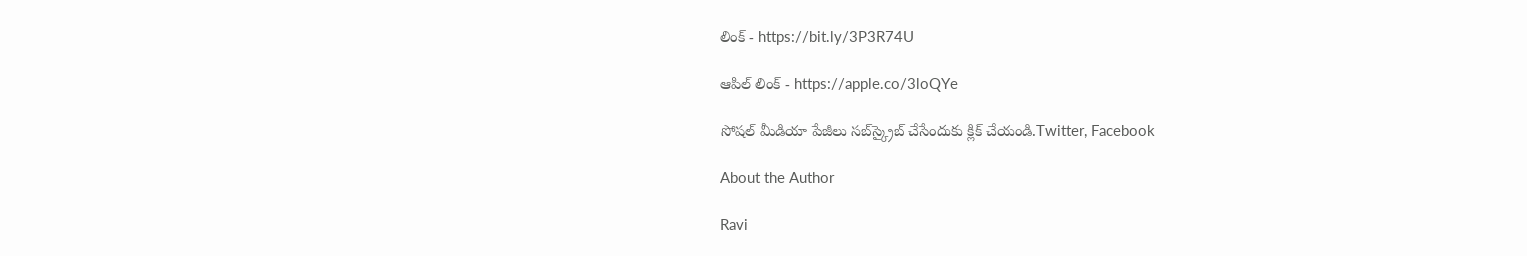లింక్ - https://bit.ly/3P3R74U

ఆపిల్ లింక్ - https://apple.co/3loQYe

సోషల్ మీడియా పేజీలు సబ్‌స్క్రైబ్ చేసేందుకు క్లిక్ చేయండి.Twitter, Facebook

About the Author

Ravi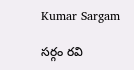Kumar Sargam

సర్గం రవి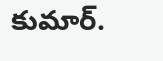కుమార్‌.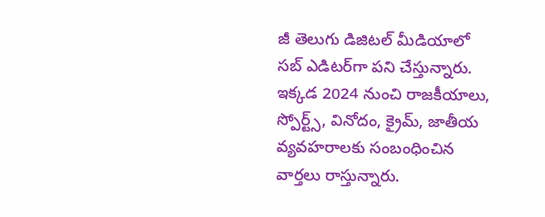జీ తెలుగు డిజిటల్ మీడియాలో సబ్ ఎడిటర్‌గా పని చేస్తున్నారు. ఇక్కడ 2024 నుంచి రాజకీయాలు, స్పోర్ట్స్, వినోదం, క్రైమ్, జాతీయ వ్యవహరాలకు సంబంధించిన వార్తలు రాస్తున్నారు.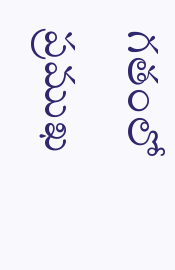గతంలో ప్రముఖ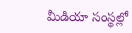మీడియా సంస్థల్లో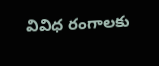వివిధ రంగాలకు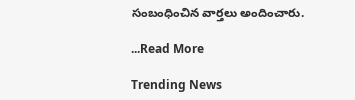సంబంధించిన వార్తలు అందించారు.

...Read More

Trending News